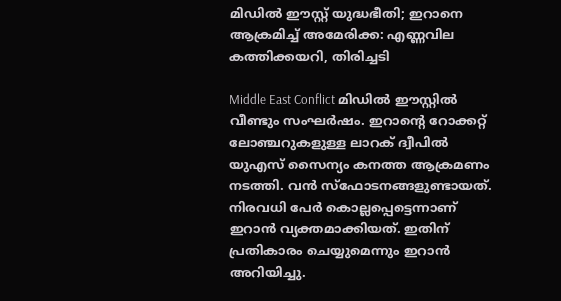മിഡിൽ ഈസ്റ്റ് യുദ്ധഭീതി; ഇറാനെ ആക്രമിച്ച് അമേരിക്ക: എണ്ണവില കത്തിക്കയറി, തിരിച്ചടി

Middle East Conflict മിഡിൽ ഈസ്റ്റിൽ വീണ്ടും സംഘർഷം. ഇറാന്റെ റോക്കറ്റ് ലോഞ്ചറുകളുള്ള ലാറക് ദ്വീപിൽ യുഎസ് സൈന്യം കനത്ത ആക്രമണം നടത്തി. വൻ സ്‌ഫോടനങ്ങളുണ്ടായത്. നിരവധി പേർ കൊല്ലപ്പെട്ടെന്നാണ് ഇറാൻ വ്യക്തമാക്കിയത്. ഇതിന് പ്രതികാരം ചെയ്യുമെന്നും ഇറാൻ അറിയിച്ചു.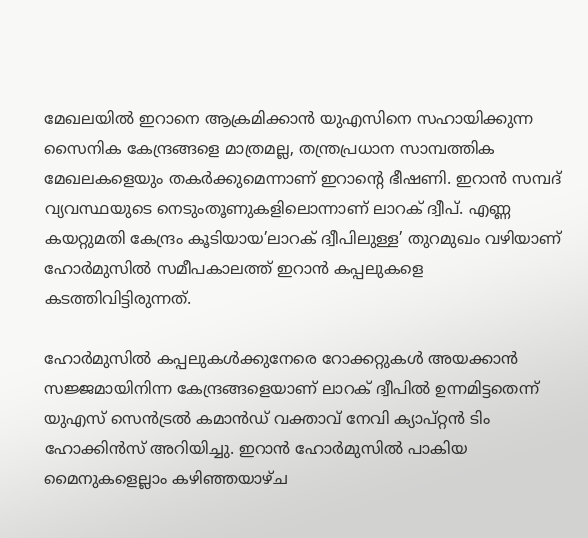മേഖലയിൽ ഇറാനെ ആക്രമിക്കാൻ യുഎസിനെ സഹായിക്കുന്ന സൈനിക കേന്ദ്രങ്ങളെ മാത്രമല്ല, തന്ത്രപ്രധാന സാമ്പത്തിക മേഖലകളെയും തകർക്കുമെന്നാണ് ഇറാന്റെ ഭീഷണി. ഇറാൻ സമ്പദ് വ്യവസ്ഥയുടെ നെടുംതൂണുകളിലൊന്നാണ് ലാറക് ദ്വീപ്. എണ്ണ കയറ്റുമതി കേന്ദ്രം കൂടിയായ’ലാറക് ദ്വീപിലുള്ള’ തുറമുഖം വഴിയാണ് ഹോർമുസിൽ സമീപകാലത്ത് ഇറാൻ കപ്പലുകളെ കടത്തിവിട്ടിരുന്നത്.

ഹോർമുസിൽ കപ്പലുകൾക്കുനേരെ റോക്കറ്റുകൾ അയക്കാൻ സജ്ജമായിനിന്ന കേന്ദ്രങ്ങളെയാണ് ലാറക് ദ്വീപിൽ ഉന്നമിട്ടതെന്ന് യുഎസ് സെൻട്രൽ കമാൻഡ് വക്താവ് നേവി ക്യാപ്റ്റൻ ടിം ഹോക്കിൻസ് അറിയിച്ചു. ഇറാൻ ഹോർമുസിൽ പാകിയ മൈനുകളെല്ലാം കഴിഞ്ഞയാഴ്ച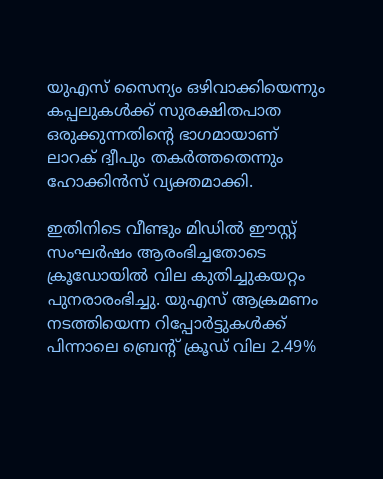യുഎസ് സൈന്യം ഒഴിവാക്കിയെന്നും കപ്പലുകൾക്ക് സുരക്ഷിതപാത ഒരുക്കുന്നതിന്റെ ഭാഗമായാണ് ലാറക് ദ്വീപും തകർത്തതെന്നും ഹോക്കിൻസ് വ്യക്തമാക്കി.

ഇതിനിടെ വീണ്ടും മിഡിൽ ഈസ്റ്റ് സംഘർഷം ആരംഭിച്ചതോടെ ക്രൂഡോയിൽ വില കുതിച്ചുകയറ്റം പുനരാരംഭിച്ചു. യുഎസ് ആക്രമണം നടത്തിയെന്ന റിപ്പോർട്ടുകൾക്ക് പിന്നാലെ ബ്രെന്റ് ക്രൂഡ് വില 2.49%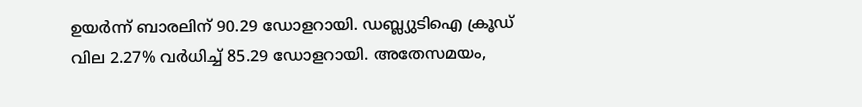ഉയർന്ന് ബാരലിന് 90.29 ഡോളറായി. ഡബ്ല്യുടിഐ ക്രൂഡ് വില 2.27% വർധിച്ച് 85.29 ഡോളറായി. അതേസമയം,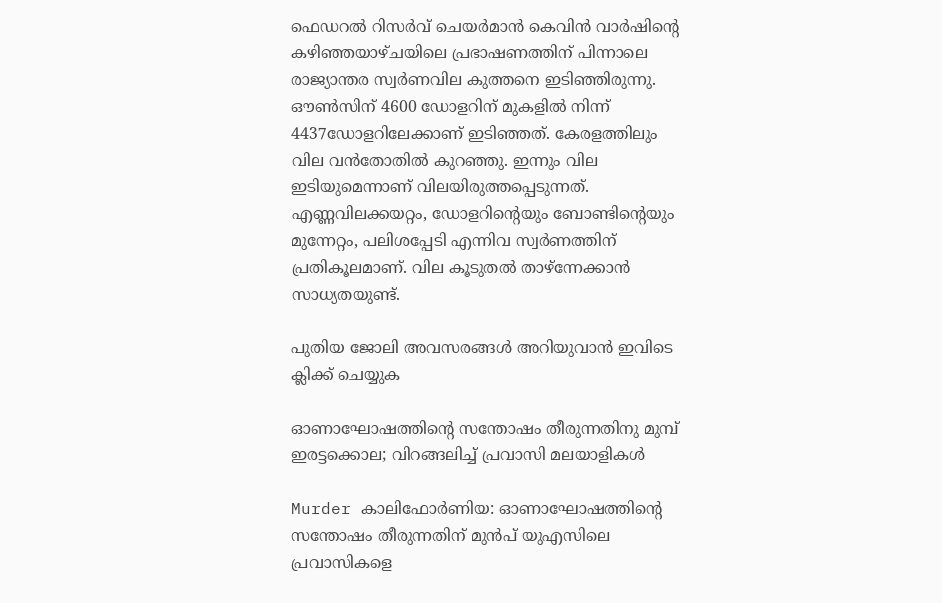ഫെഡറൽ റിസർവ് ചെയർമാൻ കെവിൻ വാർഷിന്റെ കഴിഞ്ഞയാഴ്ചയിലെ പ്രഭാഷണത്തിന് പിന്നാലെ രാജ്യാന്തര സ്വർണവില കുത്തനെ ഇടിഞ്ഞിരുന്നു. ഔൺസിന് 4600 ഡോളറിന് മുകളിൽ നിന്ന് 4437ഡോളറിലേക്കാണ് ഇടിഞ്ഞത്. കേരളത്തിലും വില വൻതോതിൽ കുറഞ്ഞു. ഇന്നും വില ഇടിയുമെന്നാണ് വിലയിരുത്തപ്പെടുന്നത്. എണ്ണവിലക്കയറ്റം, ഡോളറിന്റെയും ബോണ്ടിന്റെയും മുന്നേറ്റം, പലിശപ്പേടി എന്നിവ സ്വർണത്തിന് പ്രതികൂലമാണ്. വില കൂടുതൽ താഴ്‌ന്നേക്കാൻ സാധ്യതയുണ്ട്.

പുതിയ ജോലി അവസരങ്ങൾ അറിയുവാൻ ഇവിടെ ക്ലിക്ക് ചെയ്യുക

ഓണാഘോഷത്തിന്റെ സന്തോഷം തീരുന്നതിനു മുമ്പ് ഇരട്ടക്കൊല; വിറങ്ങലിച്ച് പ്രവാസി മലയാളികൾ

Murder കാലിഫോർണിയ: ഓണാഘോഷത്തിന്റെ സന്തോഷം തീരുന്നതിന് മുൻപ് യുഎസിലെ പ്രവാസികളെ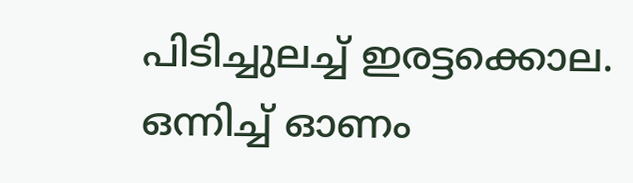പിടിച്ചുലച്ച് ഇരട്ടക്കൊല. ഒന്നിച്ച് ഓണം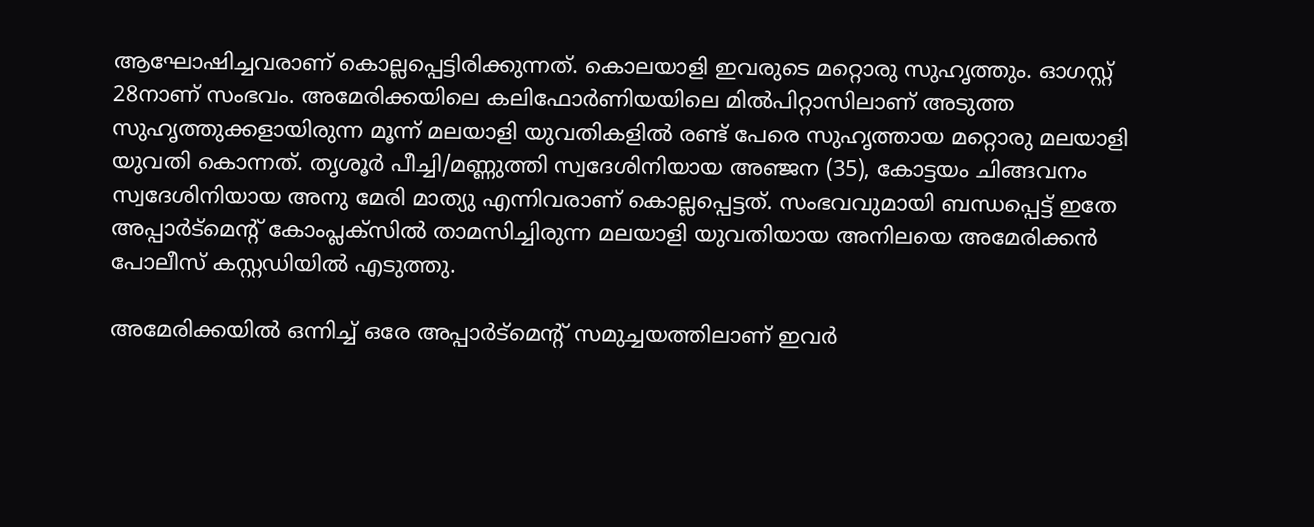ആഘോഷിച്ചവരാണ് കൊല്ലപ്പെട്ടിരിക്കുന്നത്. കൊലയാളി ഇവരുടെ മറ്റൊരു സുഹൃത്തും. ഓഗസ്റ്റ് 28നാണ് സംഭവം. അമേരിക്കയിലെ കലിഫോർണിയയിലെ മിൽപിറ്റാസിലാണ് അടുത്ത സുഹൃത്തുക്കളായിരുന്ന മൂന്ന് മലയാളി യുവതികളിൽ രണ്ട് പേരെ സുഹൃത്തായ മറ്റൊരു മലയാളി യുവതി കൊന്നത്. തൃശൂർ പീച്ചി/മണ്ണുത്തി സ്വദേശിനിയായ അഞ്ജന (35), കോട്ടയം ചിങ്ങവനം സ്വദേശിനിയായ അനു മേരി മാത്യു എന്നിവരാണ് കൊല്ലപ്പെട്ടത്. സംഭവവുമായി ബന്ധപ്പെട്ട് ഇതേ അപ്പാർട്‌മെന്റ് കോംപ്ലക്‌സിൽ താമസിച്ചിരുന്ന മലയാളി യുവതിയായ അനിലയെ അമേരിക്കൻ പോലീസ് കസ്റ്റഡിയിൽ എടുത്തു.

അമേരിക്കയിൽ ഒന്നിച്ച് ഒരേ അപ്പാർട്‌മെന്റ് സമുച്ചയത്തിലാണ് ഇവർ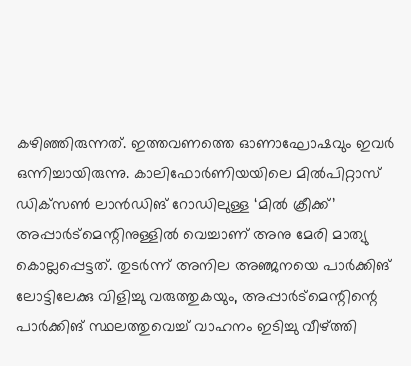കഴിഞ്ഞിരുന്നത്. ഇത്തവണത്തെ ഓണാഘോഷവും ഇവർ ഒന്നിച്ചായിരുന്നു. കാലിഫോർണിയയിലെ മിൽപിറ്റാസ് ഡിക്‌സൺ ലാൻഡിങ് റോഡിലുള്ള ‘മിൽ ക്രീക്ക്’ അപ്പാർട്‌മെന്റിനുള്ളിൽ വെച്ചാണ് അനു മേരി മാത്യു കൊല്ലപ്പെട്ടത്. തുടർന്ന് അനില അഞ്ജനയെ പാർക്കിങ് ലോട്ടിലേക്കു വിളിച്ചു വരുത്തുകയും, അപ്പാർട്‌മെന്റിന്റെ പാർക്കിങ് സ്ഥലത്തുവെച്ച് വാഹനം ഇടിച്ചു വീഴ്ത്തി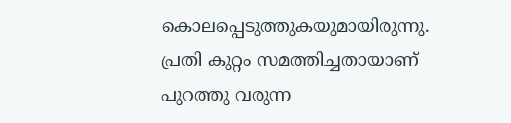കൊലപ്പെടുത്തുകയുമായിരുന്നു. പ്രതി കുറ്റം സമത്തിച്ചതായാണ് പുറത്തു വരുന്ന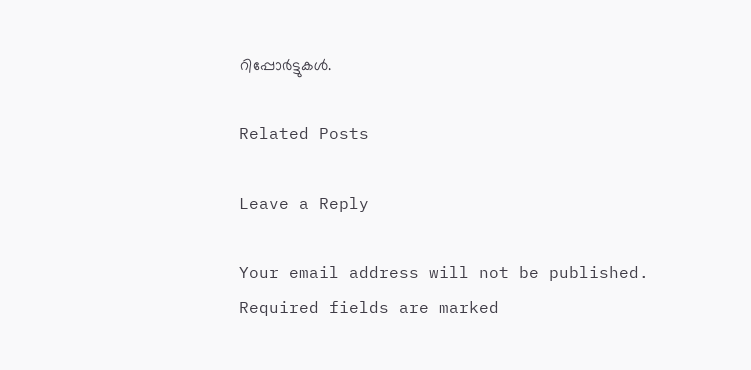റിപ്പോർട്ടുകൾ.

Related Posts

Leave a Reply

Your email address will not be published. Required fields are marked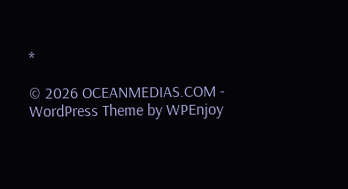*

© 2026 OCEANMEDIAS.COM - WordPress Theme by WPEnjoy